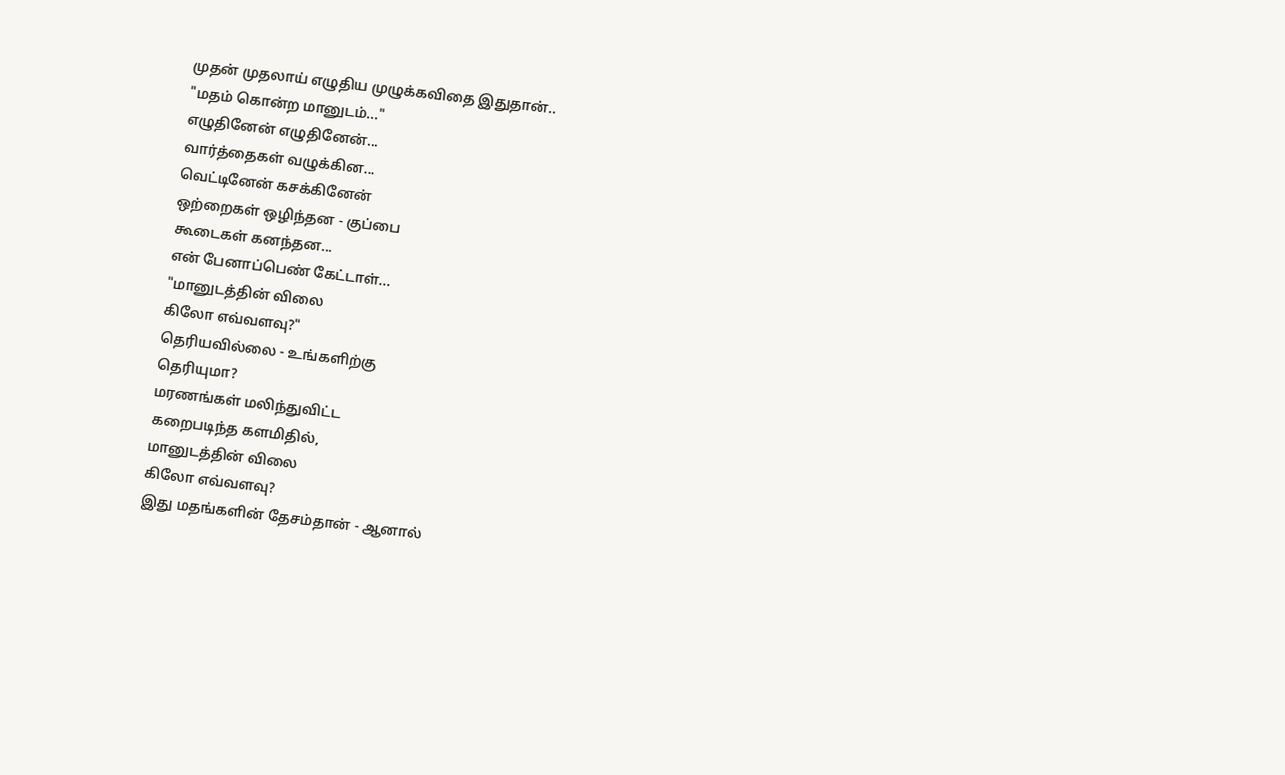முதன் முதலாய் எழுதிய முழுக்கவிதை இதுதான்..
"மதம் கொன்ற மானுடம்..."
எழுதினேன் எழுதினேன்...
வார்த்தைகள் வழுக்கின...
வெட்டினேன் கசக்கினேன்
ஒற்றைகள் ஒழிந்தன - குப்பை
கூடைகள் கனந்தன...
என் பேனாப்பெண் கேட்டாள்...
"மானுடத்தின் விலை
கிலோ எவ்வளவு?"
தெரியவில்லை - உங்களிற்கு
தெரியுமா?
மரணங்கள் மலிந்துவிட்ட
கறைபடிந்த களமிதில்,
மானுடத்தின் விலை
கிலோ எவ்வளவு?
இது மதங்களின் தேசம்தான் - ஆனால்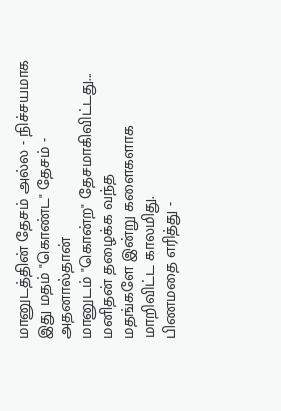மானுடத்தின் தேசம் அல்ல - நிச்சயமாக
இது மதம் "கொண்ட" தேசம் - அதனால்தான்
மானுடம் "கொன்ற" தேசமாகிவிட்டது...
மனிதன் தழைக்க வந்த
மதங்களே இன்று களைகளாக
மாறிவிட்ட காலமிது.
பிணமதை எரித்து -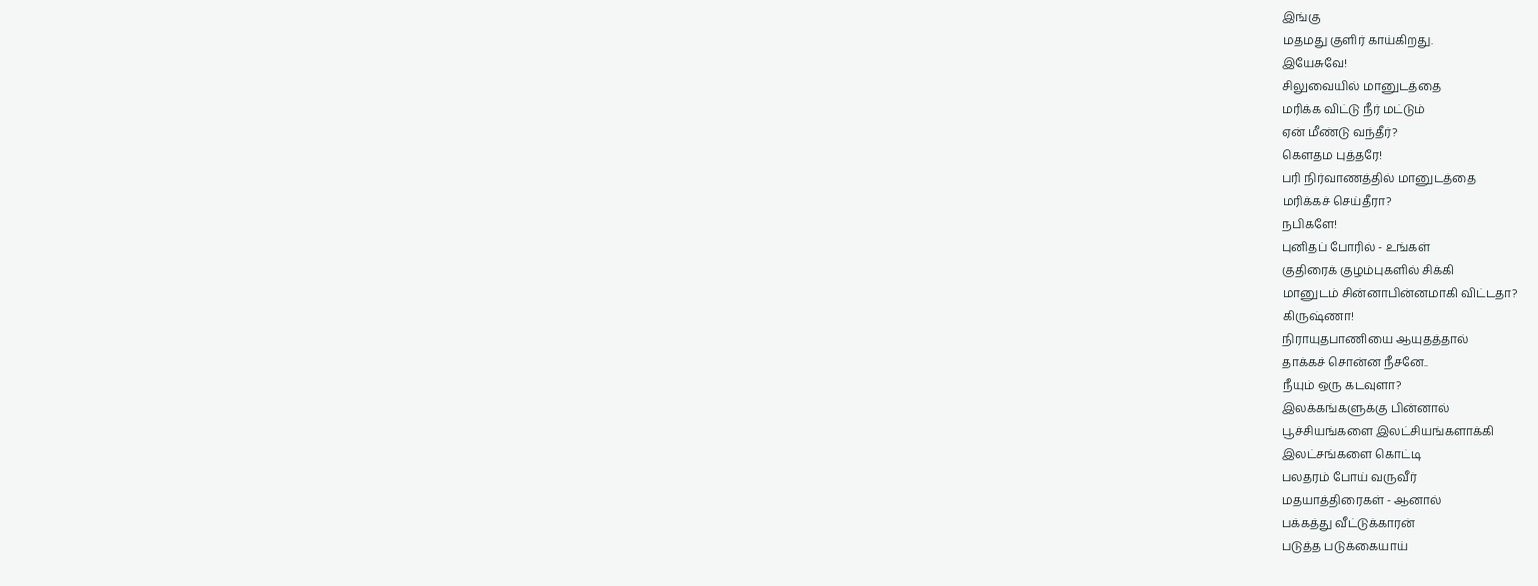இங்கு
மதமது குளிர் காய்கிறது.
இயேசுவே!
சிலுவையில் மானுடத்தை
மரிக்க விட்டு நீர் மட்டும்
ஏன் மீண்டு வந்தீர்?
கௌதம புத்தரே!
பரி நிர்வாணத்தில் மானுடத்தை
மரிக்கச் செய்தீரா?
நபிகளே!
புனிதப் போரில் - உங்கள்
குதிரைக் குழம்புகளில் சிக்கி
மானுடம் சின்னாபின்னமாகி விட்டதா?
கிருஷ்ணா!
நிராயுதபாணியை ஆயுதத்தால்
தாக்கச் சொன்ன நீசனே..
நீயும் ஒரு கடவுளா?
இலக்கங்களுக்கு பின்னால்
பூச்சியங்களை இலட்சியங்களாக்கி
இலட்சங்களை கொட்டி
பலதரம் போய் வருவீர்
மதயாத்திரைகள் - ஆனால்
பக்கத்து வீட்டுக்காரன்
படுத்த படுக்கையாய்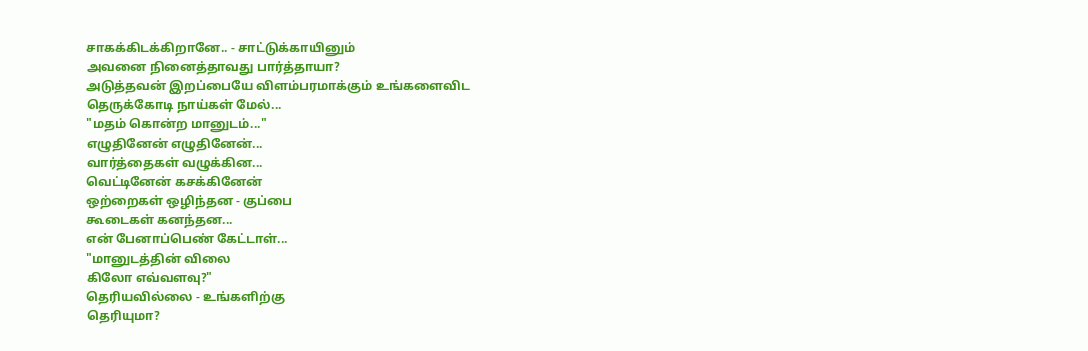சாகக்கிடக்கிறானே.. - சாட்டுக்காயினும்
அவனை நினைத்தாவது பார்த்தாயா?
அடுத்தவன் இறப்பையே விளம்பரமாக்கும் உங்களைவிட
தெருக்கோடி நாய்கள் மேல்...
"மதம் கொன்ற மானுடம்..."
எழுதினேன் எழுதினேன்...
வார்த்தைகள் வழுக்கின...
வெட்டினேன் கசக்கினேன்
ஒற்றைகள் ஒழிந்தன - குப்பை
கூடைகள் கனந்தன...
என் பேனாப்பெண் கேட்டாள்...
"மானுடத்தின் விலை
கிலோ எவ்வளவு?"
தெரியவில்லை - உங்களிற்கு
தெரியுமா?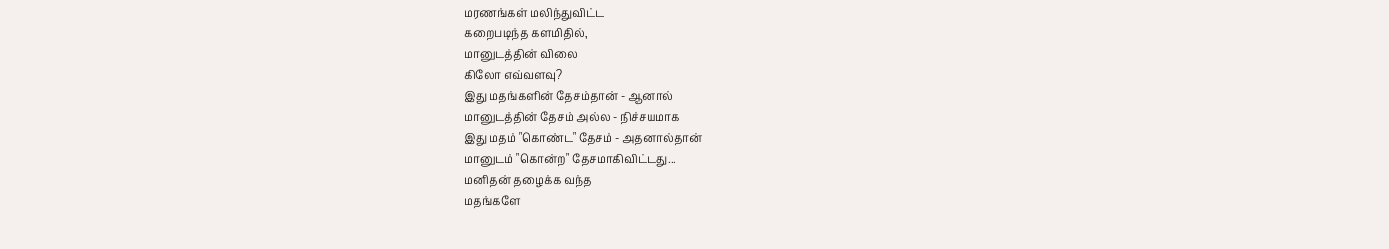மரணங்கள் மலிந்துவிட்ட
கறைபடிந்த களமிதில்,
மானுடத்தின் விலை
கிலோ எவ்வளவு?
இது மதங்களின் தேசம்தான் - ஆனால்
மானுடத்தின் தேசம் அல்ல - நிச்சயமாக
இது மதம் "கொண்ட" தேசம் - அதனால்தான்
மானுடம் "கொன்ற" தேசமாகிவிட்டது...
மனிதன் தழைக்க வந்த
மதங்களே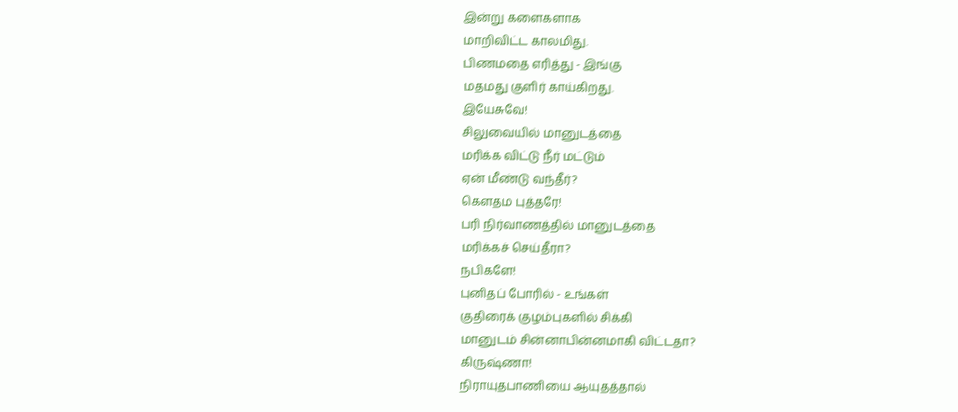இன்று களைகளாக
மாறிவிட்ட காலமிது.
பிணமதை எரித்து - இங்கு
மதமது குளிர் காய்கிறது.
இயேசுவே!
சிலுவையில் மானுடத்தை
மரிக்க விட்டு நீர் மட்டும்
ஏன் மீண்டு வந்தீர்?
கௌதம புத்தரே!
பரி நிர்வாணத்தில் மானுடத்தை
மரிக்கச் செய்தீரா?
நபிகளே!
புனிதப் போரில் - உங்கள்
குதிரைக் குழம்புகளில் சிக்கி
மானுடம் சின்னாபின்னமாகி விட்டதா?
கிருஷ்ணா!
நிராயுதபாணியை ஆயுதத்தால்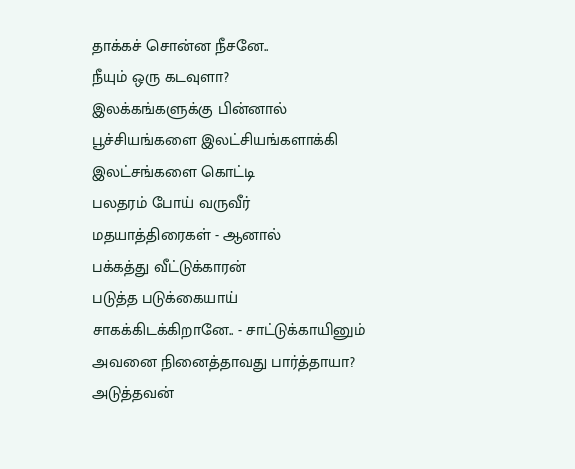தாக்கச் சொன்ன நீசனே..
நீயும் ஒரு கடவுளா?
இலக்கங்களுக்கு பின்னால்
பூச்சியங்களை இலட்சியங்களாக்கி
இலட்சங்களை கொட்டி
பலதரம் போய் வருவீர்
மதயாத்திரைகள் - ஆனால்
பக்கத்து வீட்டுக்காரன்
படுத்த படுக்கையாய்
சாகக்கிடக்கிறானே.. - சாட்டுக்காயினும்
அவனை நினைத்தாவது பார்த்தாயா?
அடுத்தவன்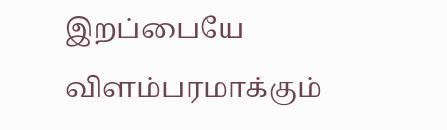இறப்பையே விளம்பரமாக்கும்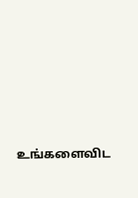உங்களைவிட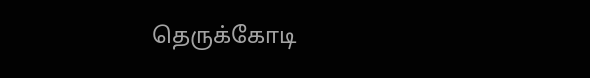தெருக்கோடி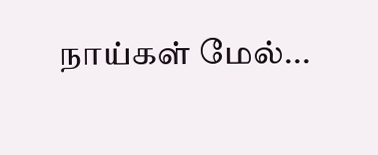நாய்கள் மேல்...